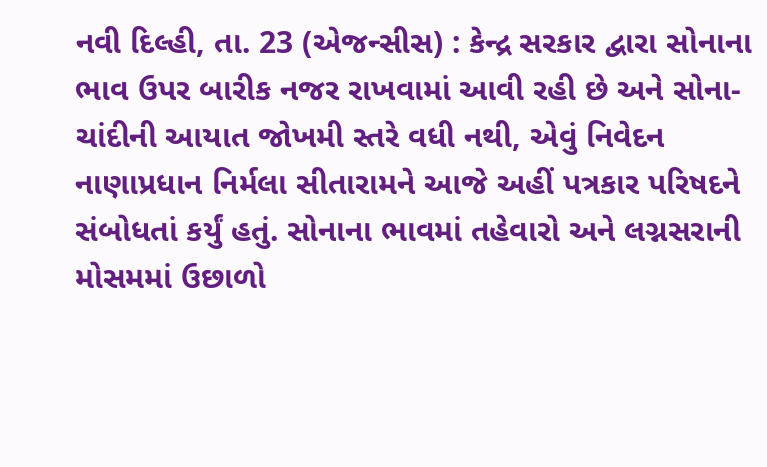નવી દિલ્હી, તા. 23 (એજન્સીસ) : કેન્દ્ર સરકાર દ્વારા સોનાના ભાવ ઉપર બારીક નજર રાખવામાં આવી રહી છે અને સોના-ચાંદીની આયાત જોખમી સ્તરે વધી નથી, એવું નિવેદન નાણાપ્રધાન નિર્મલા સીતારામને આજે અહીં પત્રકાર પરિષદને સંબોધતાં કર્યું હતું. સોનાના ભાવમાં તહેવારો અને લગ્નસરાની મોસમમાં ઉછાળો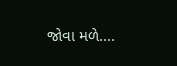જોવા મળે....